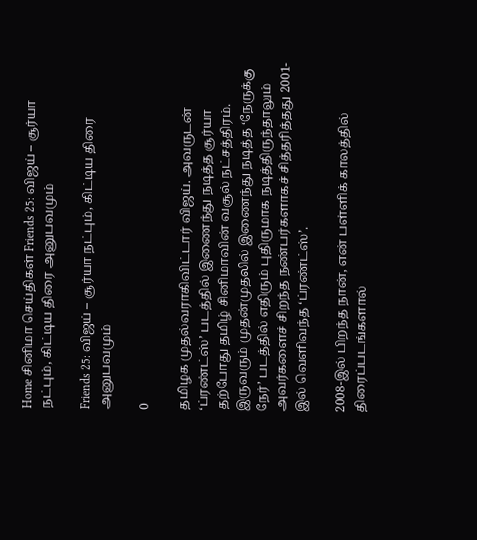Home சினிமா செய்திகள் Friends 25: விஜய் – சூர்யா நட்பும், கிட்டிய திரை அனுபவமும்

Friends 25: விஜய் – சூர்யா நட்பும், கிட்டிய திரை அனுபவமும்

0

தமிழக முதல்வராகிவிட்டார் விஜய். அவருடன் ‘ப்ரண்ட்ஸ்’ படத்தில் இணைந்து நடித்த சூர்யா தற்போது தமிழ் சினிமாவின் வசூல் நட்சத்திரம். இருவரும் முதன்முதலில் இணைந்து நடித்த ‘நேருக்கு நேர்’ படத்தில் எதிரும் புதிருமாக நடித்திருந்தாலும் அவர்களைச் சிறந்த நண்பர்களாகச் சித்தரித்தது 2001-இல் வெளிவந்த ‘ப்ரண்ட்ஸ்’.

2008-இல் பிறந்த நான், என் பள்ளிக் காலத்தில் திரைப்படங்களால்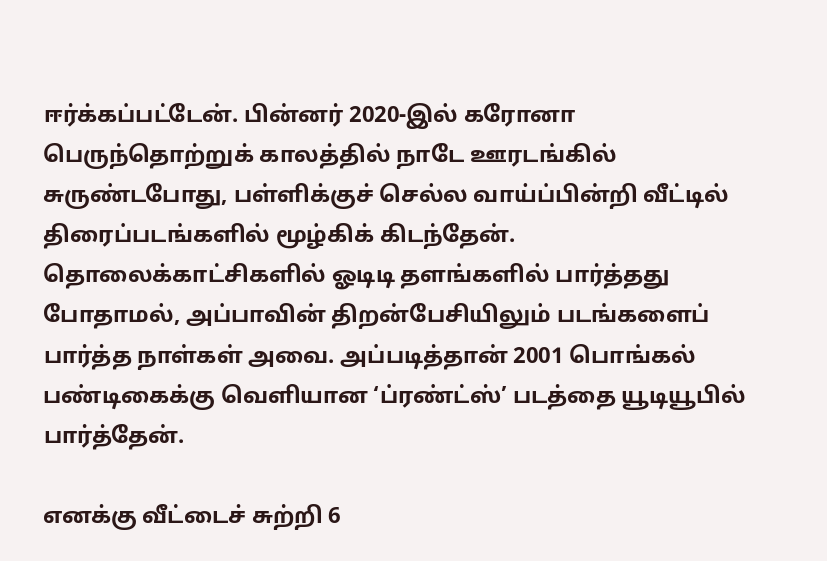ஈர்க்கப்பட்டேன். பின்னர் 2020-இல் கரோனா பெருந்தொற்றுக் காலத்தில் நாடே ஊரடங்கில் சுருண்டபோது, பள்ளிக்குச் செல்ல வாய்ப்பின்றி வீட்டில் திரைப்படங்களில் மூழ்கிக் கிடந்தேன். தொலைக்காட்சிகளில் ஓடிடி தளங்களில் பார்த்தது போதாமல், அப்பாவின் திறன்பேசியிலும் படங்களைப் பார்த்த நாள்கள் அவை. அப்படித்தான் 2001 பொங்கல் பண்டிகைக்கு வெளியான ‘ப்ரண்ட்ஸ்’ படத்தை யூடியூபில் பார்த்தேன்.

எனக்கு வீட்டைச் சுற்றி 6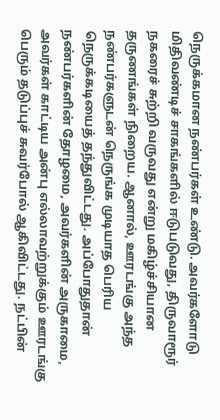நெருக்கமான நண்பர்கள் உண்டு. அவர்களோடு மிதிவண்டிச் சாகங்களில் ஈடுபடுவது, திருவாரூர் நகரைச் சுற்றி வருவது என்று மகிழ்ச்சியான தருணங்கள் நிறைய. ஆனால், ஊரடங்கு அந்த நண்பர்களுடன் நெருங்க முடியாத பெரிய நெருக்கடியைத் தந்துவிட்டது. அப்போதுதான் நண்பர்களின் தோழமை, அவர்களின் அருகாமை, அவர்கள் காட்டிய அன்பு எல்லாவற்றுக்கும் ஊரடங்கு பெரும் தடுப்புச் சுவர்போல் ஆகிவிட்டது. நட்பின்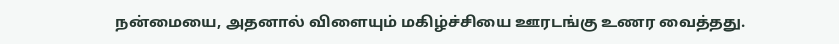நன்மையை, அதனால் விளையும் மகிழ்ச்சியை ஊரடங்கு உணர வைத்தது.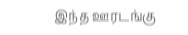இந்த ஊரடங்கு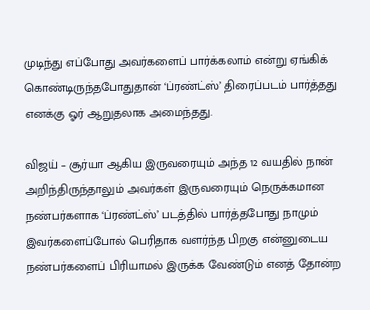முடிந்து எப்போது அவர்களைப் பார்க்கலாம் என்று ஏங்கிக் கொண்டிருந்தபோதுதான் ‘ப்ரண்ட்ஸ்’ திரைப்படம் பார்த்தது எனக்கு ஓர் ஆறுதலாக அமைந்தது.

விஜய் – சூர்யா ஆகிய இருவரையும் அந்த 12 வயதில் நான் அறிந்திருந்தாலும் அவர்கள் இருவரையும் நெருக்கமான நண்பர்களாக ‘ப்ரண்ட்ஸ்’ படத்தில் பார்த்தபோது நாமும் இவர்களைப்போல் பெரிதாக வளர்ந்த பிறகு என்னுடைய நண்பர்களைப் பிரியாமல் இருக்க வேண்டும் எனத் தோன்ற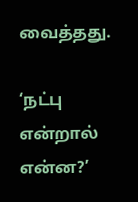வைத்தது.

‘நட்பு என்றால் என்ன?’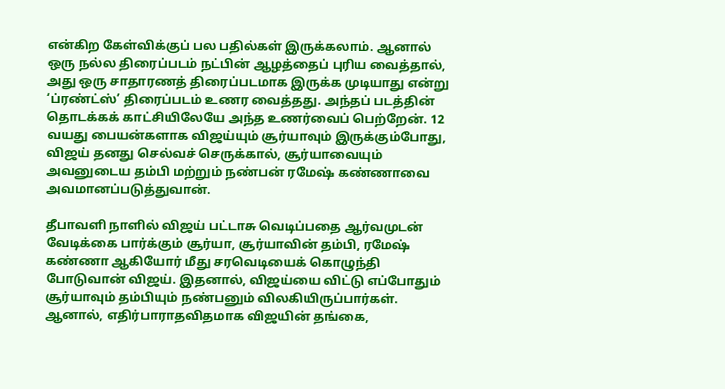என்கிற கேள்விக்குப் பல பதில்கள் இருக்கலாம். ஆனால் ஒரு நல்ல திரைப்படம் நட்பின் ஆழத்தைப் புரிய வைத்தால், அது ஒரு சாதாரணத் திரைப்படமாக இருக்க முடியாது என்று ‘ப்ரண்ட்ஸ்’ திரைப்படம் உணர வைத்தது. அந்தப் படத்தின் தொடக்கக் காட்சியிலேயே அந்த உணர்வைப் பெற்றேன். 12 வயது பையன்களாக விஜய்யும் சூர்யாவும் இருக்கும்போது, விஜய் தனது செல்வச் செருக்கால், சூர்யாவையும் அவனுடைய தம்பி மற்றும் நண்பன் ரமேஷ் கண்ணாவை அவமானப்படுத்துவான்.

தீபாவளி நாளில் விஜய் பட்டாசு வெடிப்பதை ஆர்வமுடன் வேடிக்கை பார்க்கும் சூர்யா, சூர்யாவின் தம்பி, ரமேஷ் கண்ணா ஆகியோர் மீது சரவெடியைக் கொழுந்தி போடுவான் விஜய். இதனால், விஜய்யை விட்டு எப்போதும் சூர்யாவும் தம்பியும் நண்பனும் விலகியிருப்பார்கள். ஆனால், எதிர்பாராதவிதமாக விஜயின் தங்கை,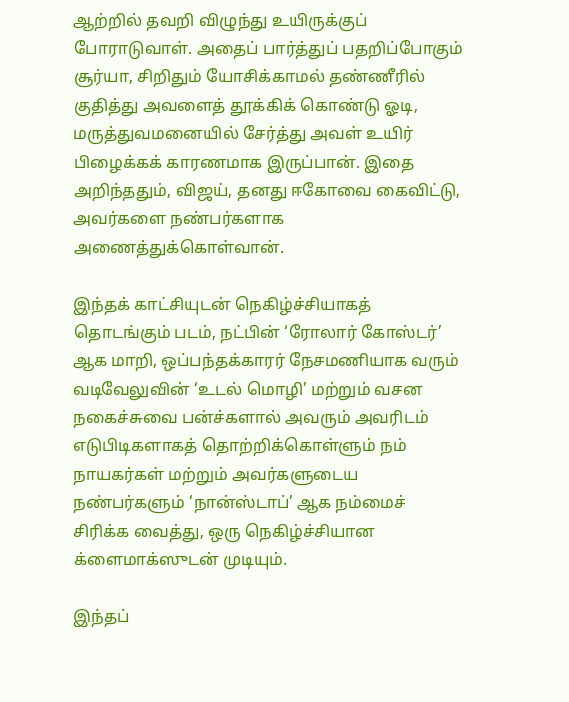ஆற்றில் தவறி விழுந்து உயிருக்குப் போராடுவாள். அதைப் பார்த்துப் பதறிப்போகும் சூர்யா, சிறிதும் யோசிக்காமல் தண்ணீரில் குதித்து அவளைத் தூக்கிக் கொண்டு ஓடி, மருத்துவமனையில் சேர்த்து அவள் உயிர் பிழைக்கக் காரணமாக இருப்பான். இதை அறிந்ததும், விஜய், தனது ஈகோவை கைவிட்டு, அவர்களை நண்பர்களாக அணைத்துக்கொள்வான்.

இந்தக் காட்சியுடன் நெகிழ்ச்சியாகத் தொடங்கும் படம், நட்பின் ‘ரோலார் கோஸ்டர்’ ஆக மாறி, ஒப்பந்தக்காரர் நேசமணியாக வரும் வடிவேலுவின் ‘உடல் மொழி’ மற்றும் வசன நகைச்சுவை பன்ச்களால் அவரும் அவரிடம் எடுபிடிகளாகத் தொற்றிக்கொள்ளும் நம் நாயகர்கள் மற்றும் அவர்களுடைய நண்பர்களும் ‘நான்ஸ்டாப்’ ஆக நம்மைச் சிரிக்க வைத்து, ஒரு நெகிழ்ச்சியான க்ளைமாக்ஸுடன் முடியும்.

இந்தப்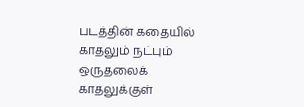படத்தின் கதையில் காதலும் நட்பும் ஒருதலைக் காதலுக்குள்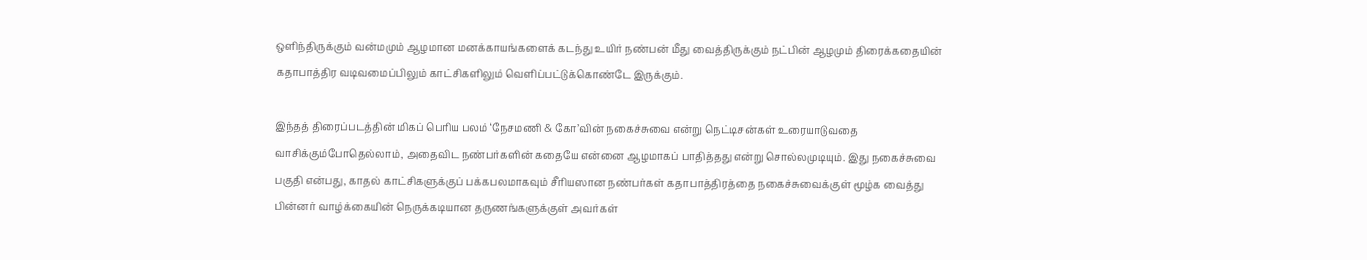ஒளிந்திருக்கும் வன்மமும் ஆழமான மனக்காயங்களைக் கடந்து உயிர் நண்பன் மீது வைத்திருக்கும் நட்பின் ஆழமும் திரைக்கதையின் கதாபாத்திர வடிவமைப்பிலும் காட்சிகளிலும் வெளிப்பட்டுக்கொண்டே இருக்கும்.

இந்தத் திரைப்படத்தின் மிகப் பெரிய பலம் ‘நேசமணி & கோ’வின் நகைச்சுவை என்று நெட்டிசன்கள் உரையாடுவதை வாசிக்கும்போதெல்லாம், அதைவிட நண்பர்களின் கதையே என்னை ஆழமாகப் பாதித்தது என்று சொல்லமுடியும். இது நகைச்சுவை பகுதி என்பது, காதல் காட்சிகளுக்குப் பக்கபலமாகவும் சீரியஸான நண்பர்கள் கதாபாத்திரத்தை நகைச்சுவைக்குள் மூழ்க வைத்து பின்னர் வாழ்க்கையின் நெருக்கடியான தருணங்களுக்குள் அவர்கள்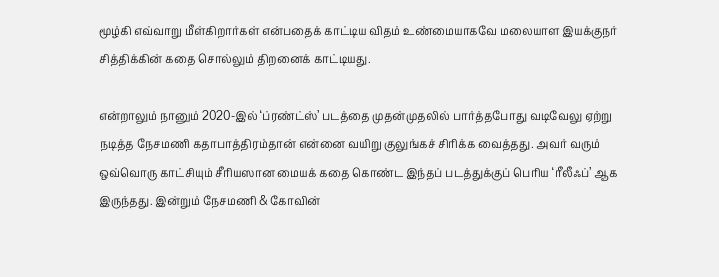மூழ்கி எவ்வாறு மீள்கிறார்கள் என்பதைக் காட்டிய விதம் உண்மையாகவே மலையாள இயக்குநர் சித்திக்கின் கதை சொல்லும் திறனைக் காட்டியது.

என்றாலும் நானும் 2020-இல் ‘ப்ரண்ட்ஸ்’ படத்தை முதன்முதலில் பார்த்தபோது வடிவேலு ஏற்று நடித்த நேசமணி கதாபாத்திரம்தான் என்னை வயிறு குலுங்கச் சிரிக்க வைத்தது. அவர் வரும் ஒவ்வொரு காட்சியும் சீரியஸான மையக் கதை கொண்ட இந்தப் படத்துக்குப் பெரிய ‘ரீலீஃப்’ ஆக இருந்தது. இன்றும் நேசமணி & கோவின்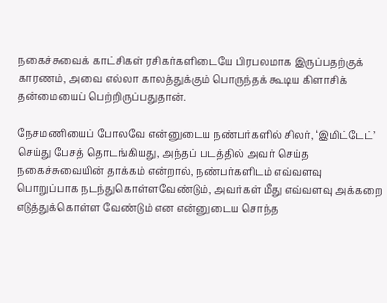நகைச்சுவைக் காட்சிகள் ரசிகர்களிடையே பிரபலமாக இருப்பதற்குக் காரணம், அவை எல்லா காலத்துக்கும் பொருந்தக் கூடிய கிளாசிக் தன்மையைப் பெற்றிருப்பதுதான்.

நேசமணியைப் போலவே என்னுடைய நண்பர்களில் சிலர், ‘இமிட்டேட்’ செய்து பேசத் தொடங்கியது, அந்தப் படத்தில் அவர் செய்த நகைச்சுவையின் தாக்கம் என்றால், நண்பர்களிடம் எவ்வளவு பொறுப்பாக நடந்துகொள்ளவேண்டும், அவர்கள் மீது எவ்வளவு அக்கறை எடுத்துக்கொள்ள வேண்டும் என என்னுடைய சொந்த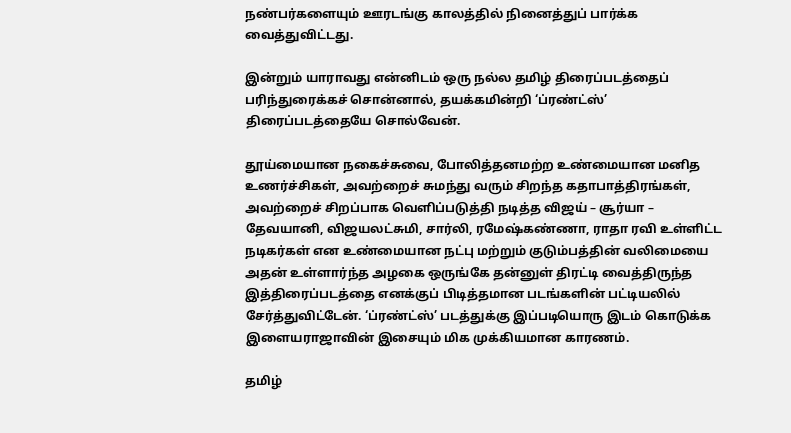நண்பர்களையும் ஊரடங்கு காலத்தில் நினைத்துப் பார்க்க வைத்துவிட்டது.

இன்றும் யாராவது என்னிடம் ஒரு நல்ல தமிழ் திரைப்படத்தைப் பரிந்துரைக்கச் சொன்னால், தயக்கமின்றி ‘ப்ரண்ட்ஸ்’ திரைப்படத்தையே சொல்வேன்.

தூய்மையான நகைச்சுவை, போலித்தனமற்ற உண்மையான மனித உணர்ச்சிகள், அவற்றைச் சுமந்து வரும் சிறந்த கதாபாத்திரங்கள், அவற்றைச் சிறப்பாக வெளிப்படுத்தி நடித்த விஜய் – சூர்யா – தேவயானி, விஜயலட்சுமி, சார்லி, ரமேஷ்கண்ணா, ராதா ரவி உள்ளிட்ட நடிகர்கள் என உண்மையான நட்பு மற்றும் குடும்பத்தின் வலிமையை அதன் உள்ளார்ந்த அழகை ஒருங்கே தன்னுள் திரட்டி வைத்திருந்த இத்திரைப்படத்தை எனக்குப் பிடித்தமான படங்களின் பட்டியலில் சேர்த்துவிட்டேன். ‘ப்ரண்ட்ஸ்’ படத்துக்கு இப்படியொரு இடம் கொடுக்க இளையராஜாவின் இசையும் மிக முக்கியமான காரணம்.

தமிழ்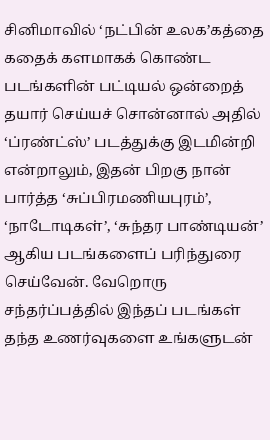சினிமாவில் ‘நட்பின் உலக’கத்தை கதைக் களமாகக் கொண்ட படங்களின் பட்டியல் ஒன்றைத் தயார் செய்யச் சொன்னால் அதில் ‘ப்ரண்ட்ஸ்’ படத்துக்கு இடமின்றி என்றாலும், இதன் பிறகு நான் பார்த்த ‘சுப்பிரமணியபுரம்’, ‘நாடோடிகள்’, ‘சுந்தர பாண்டியன்’ ஆகிய படங்களைப் பரிந்துரை செய்வேன். வேறொரு சந்தர்ப்பத்தில் இந்தப் படங்கள் தந்த உணர்வுகளை உங்களுடன்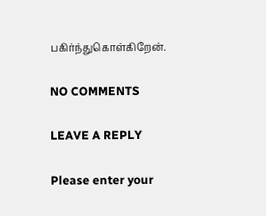பகிர்ந்துகொள்கிறேன்.

NO COMMENTS

LEAVE A REPLY

Please enter your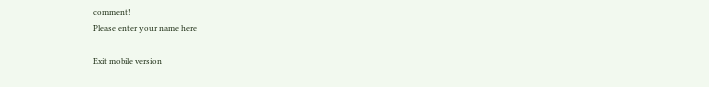comment!
Please enter your name here

Exit mobile version